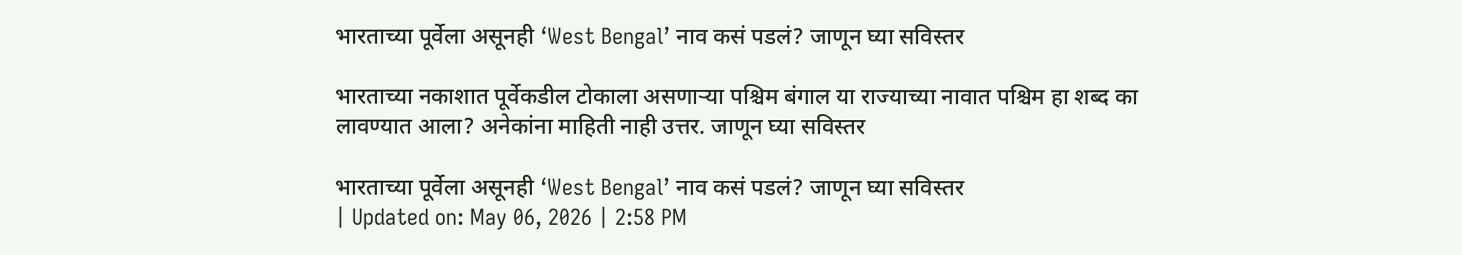भारताच्या पूर्वेला असूनही ‘West Bengal’ नाव कसं पडलं? जाणून घ्या सविस्तर

भारताच्या नकाशात पूर्वेकडील टोकाला असणाऱ्या पश्चिम बंगाल या राज्याच्या नावात पश्चिम हा शब्द का लावण्यात आला? अनेकांना माहिती नाही उत्तर. जाणून घ्या सविस्तर

भारताच्या पूर्वेला असूनही ‘West Bengal’ नाव कसं पडलं? जाणून घ्या सविस्तर
| Updated on: May 06, 2026 | 2:58 PM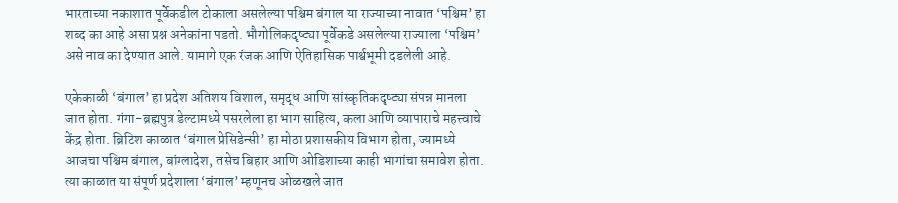भारताच्या नकाशात पूर्वेकडील टोकाला असलेल्या पश्चिम बंगाल या राज्याच्या नावात ‘पश्चिम’ हा शब्द का आहे असा प्रश्न अनेकांना पडतो. भौगोलिकदृष्ट्या पूर्वेकडे असलेल्या राज्याला ‘पश्चिम’ असे नाव का देण्यात आले. यामागे एक रंजक आणि ऐतिहासिक पार्श्वभूमी दडलेली आहे.

एकेकाळी ‘बंगाल’ हा प्रदेश अतिशय विशाल, समृद्ध आणि सांस्कृतिकदृष्ट्या संपन्न मानला जात होता. गंगा-ब्रह्मपुत्र डेल्टामध्ये पसरलेला हा भाग साहित्य, कला आणि व्यापाराचे महत्त्वाचे केंद्र होता. ब्रिटिश काळात ‘बंगाल प्रेसिडेन्सी’ हा मोठा प्रशासकीय विभाग होता, ज्यामध्ये आजचा पश्चिम बंगाल, बांग्लादेश, तसेच बिहार आणि ओडिशाच्या काही भागांचा समावेश होता. त्या काळात या संपूर्ण प्रदेशाला ‘बंगाल’ म्हणूनच ओळखले जात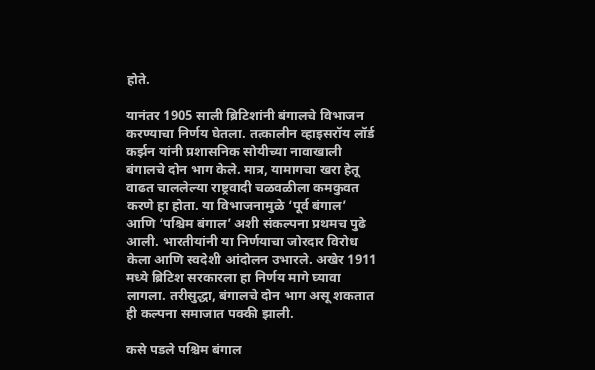होते.

यानंतर 1905 साली ब्रिटिशांनी बंगालचे विभाजन करण्याचा निर्णय घेतला. तत्कालीन व्हाइसरॉय लॉर्ड कर्झन यांनी प्रशासनिक सोयीच्या नावाखाली बंगालचे दोन भाग केले. मात्र, यामागचा खरा हेतू वाढत चाललेल्या राष्ट्रवादी चळवळीला कमकुवत करणे हा होता. या विभाजनामुळे ‘पूर्व बंगाल’ आणि ‘पश्चिम बंगाल’ अशी संकल्पना प्रथमच पुढे आली. भारतीयांनी या निर्णयाचा जोरदार विरोध केला आणि स्वदेशी आंदोलन उभारले. अखेर 1911 मध्ये ब्रिटिश सरकारला हा निर्णय मागे घ्यावा लागला. तरीसुद्धा, बंगालचे दोन भाग असू शकतात ही कल्पना समाजात पक्की झाली.

कसे पडले पश्चिम बंगाल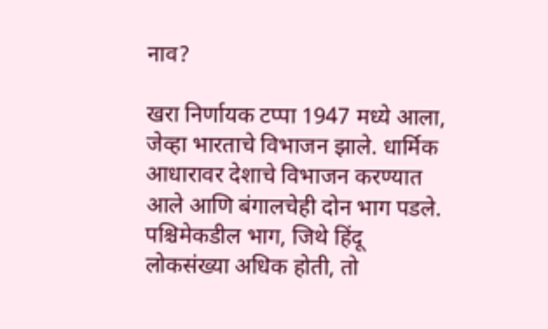नाव?

खरा निर्णायक टप्पा 1947 मध्ये आला, जेव्हा भारताचे विभाजन झाले. धार्मिक आधारावर देशाचे विभाजन करण्यात आले आणि बंगालचेही दोन भाग पडले. पश्चिमेकडील भाग, जिथे हिंदू लोकसंख्या अधिक होती, तो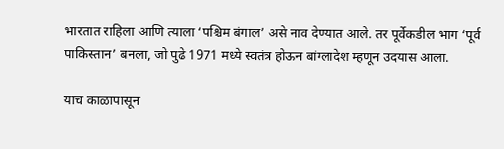भारतात राहिला आणि त्याला ‘पश्चिम बंगाल’ असे नाव देण्यात आले. तर पूर्वेकडील भाग ‘पूर्व पाकिस्तान’ बनला, जो पुढे 1971 मध्ये स्वतंत्र होऊन बांग्लादेश म्हणून उदयास आला.

याच काळापासून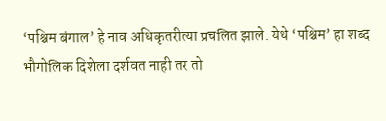‘पश्चिम बंगाल’ हे नाव अधिकृतरीत्या प्रचलित झाले. येथे ‘पश्चिम’ हा शब्द भौगोलिक दिशेला दर्शवत नाही तर तो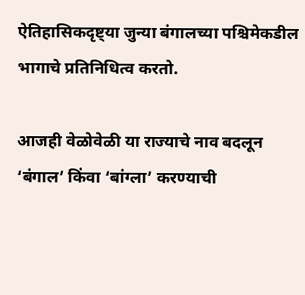ऐतिहासिकदृष्ट्या जुन्या बंगालच्या पश्चिमेकडील भागाचे प्रतिनिधित्व करतो.

आजही वेळोवेळी या राज्याचे नाव बदलून ‘बंगाल’ किंवा ‘बांग्ला’ करण्याची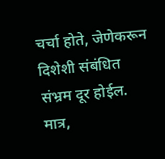चर्चा होते, जेणेकरून दिशेशी संबंधित संभ्रम दूर होईल. मात्र,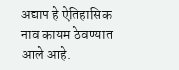अद्याप हे ऐतिहासिक नाव कायम ठेवण्यात आले आहे.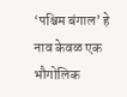‘पश्चिम बंगाल’ हे नाव केवळ एक भौगोलिक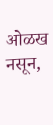ओळख नसून,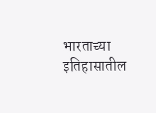भारताच्या इतिहासातील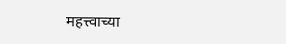महत्त्वाच्या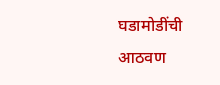घडामोडींची आठवण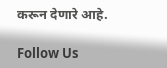करून देणारे आहे.

Follow Us